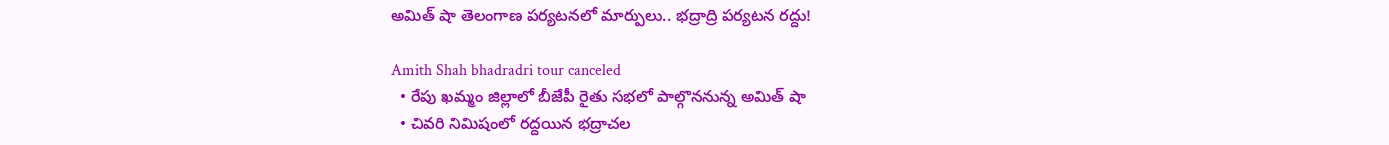అమిత్ షా తెలంగాణ పర్యటనలో మార్పులు.. భద్రాద్రి పర్యటన రద్దు!

Amith Shah bhadradri tour canceled
  • రేపు ఖమ్మం జిల్లాలో బీజేపీ రైతు సభలో పాల్గొననున్న అమిత్ షా
  • చివరి నిమిషంలో రద్దయిన భద్రాచల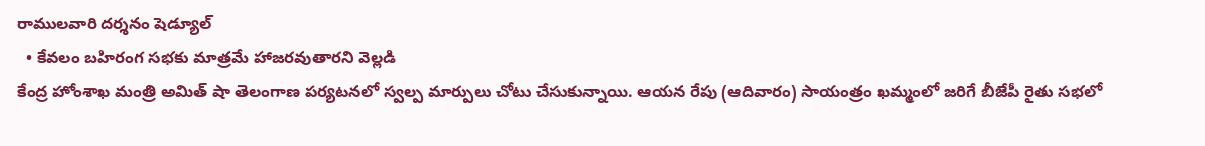రాములవారి దర్శనం షెడ్యూల్
  • కేవలం బహిరంగ సభకు మాత్రమే హాజరవుతారని వెల్లడి
కేంద్ర హోంశాఖ మంత్రి అమిత్ షా తెలంగాణ పర్యటనలో స్వల్ప మార్పులు చోటు చేసుకున్నాయి. ఆయన రేపు (ఆదివారం) సాయంత్రం ఖమ్మంలో జరిగే బీజేపీ రైతు సభలో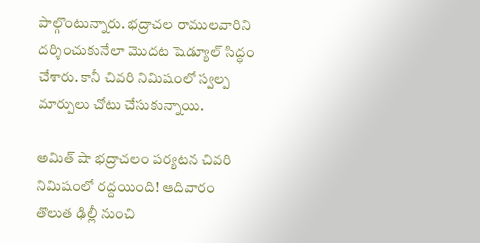పాల్గొంటున్నారు. భద్రాచల రాములవారిని దర్శించుకునేలా మొదట షెడ్యూల్ సిద్ధం చేశారు. కానీ చివరి నిమిషంలో స్వల్ప మార్పులు చోటు చేసుకున్నాయి.

అమిత్ షా భద్రాచలం పర్యటన చివరి నిమిషంలో రద్దయింది! ఆదివారం తొలుత ఢిల్లీ నుంచి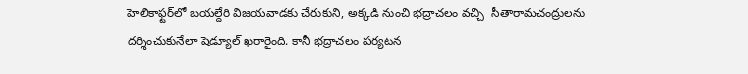హెలికాఫ్టర్‌లో బయల్దేరి విజయవాడకు చేరుకుని, అక్కడి నుంచి భద్రాచలం వచ్చి  సీతారామచంద్రులను దర్శించుకునేలా షెడ్యూల్ ఖరారైంది. కానీ భద్రాచలం పర్యటన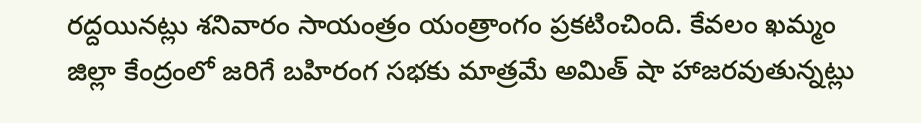రద్దయినట్లు శనివారం సాయంత్రం యంత్రాంగం ప్రకటించింది. కేవలం ఖమ్మం జిల్లా కేంద్రంలో జరిగే బహిరంగ సభకు మాత్రమే అమిత్ షా హాజరవుతున్నట్లు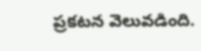ప్రకటన వెలువడింది.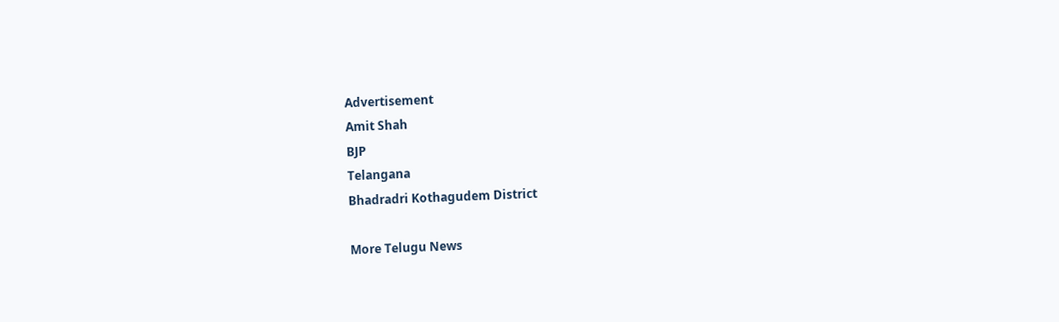Advertisement
Amit Shah
BJP
Telangana
Bhadradri Kothagudem District

More Telugu News